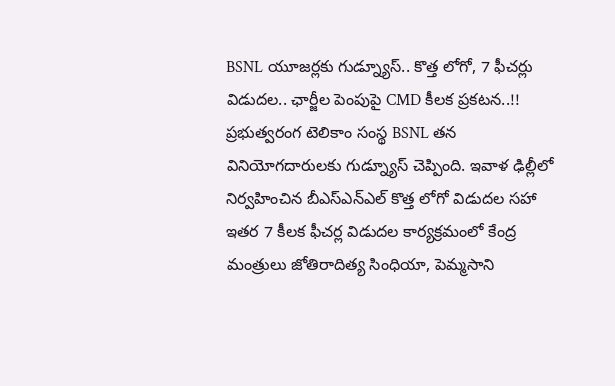BSNL యూజర్లకు గుడ్న్యూస్.. కొత్త లోగో, 7 ఫీచర్లు విడుదల.. ఛార్జీల పెంపుపై CMD కీలక ప్రకటన..!!
ప్రభుత్వరంగ టెలికాం సంస్థ BSNL తన వినియోగదారులకు గుడ్న్యూస్ చెప్పింది. ఇవాళ ఢిల్లీలో నిర్వహించిన బీఎస్ఎన్ఎల్ కొత్త లోగో విడుదల సహా ఇతర 7 కీలక ఫీచర్ల విడుదల కార్యక్రమంలో కేంద్ర మంత్రులు జోతిరాదిత్య సింధియా, పెమ్మసాని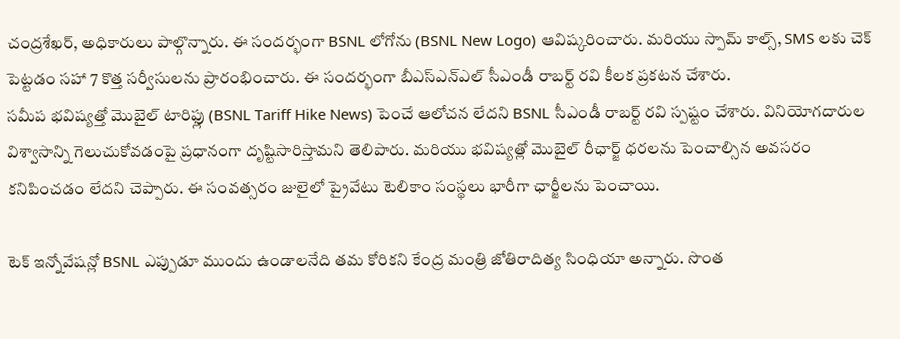చంద్రశేఖర్, అధికారులు పాల్గొన్నారు. ఈ సందర్భంగా BSNL లోగోను (BSNL New Logo) ఆవిష్కరించారు. మరియు స్పామ్ కాల్స్, SMS లకు చెక్ పెట్టడం సహా 7 కొత్త సర్వీసులను ప్రారంభించారు. ఈ సందర్భంగా బీఎస్ఎన్ఎల్ సీఎండీ రాబర్ట్ రవి కీలక ప్రకటన చేశారు.
సమీప భవిష్యత్తో మొబైల్ టారిఫ్లు (BSNL Tariff Hike News) పెంచే ఆలోచన లేదని BSNL సీఎండీ రాబర్ట్ రవి స్పష్టం చేశారు. వినియోగదారుల విశ్వాసాన్ని గెలుచుకోవడంపై ప్రధానంగా దృష్టిసారిస్తామని తెలిపారు. మరియు భవిష్యత్లో మొబైల్ రీఛార్జ్ ధరలను పెంచాల్సిన అవసరం కనిపించడం లేదని చెప్పారు. ఈ సంవత్సరం జులైలో ప్రైవేటు టెలికాం సంస్థలు భారీగా ఛార్జీలను పెంచాయి.

టెక్ ఇన్నోవేషన్లో BSNL ఎప్పుడూ ముందు ఉండాలనేది తమ కోరికని కేంద్ర మంత్రి జోతిరాదిత్య సింధియా అన్నారు. సొంత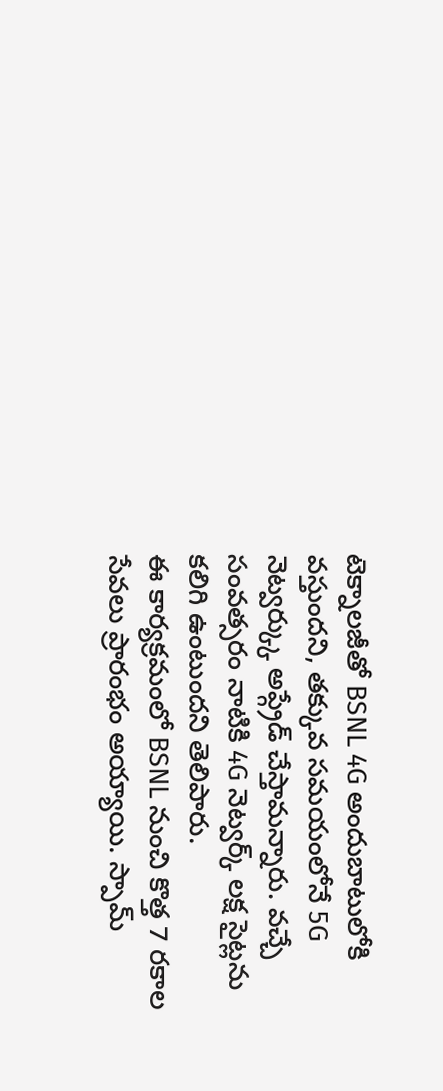టెక్నాలజీతో BSNL 4G అందుబాటులోకి వస్తుందని, తక్కువ సమయంలోనే 5G నెట్వర్క్కు అప్గ్రేడ్ చేస్తామన్నారు. వచ్చే సంవత్సరం నాటికి 4G నెట్వర్క్ లక్ష సైట్లను కలిగి ఉంటుందని తెలిపారు.
ఈ కార్యక్రమంలో BSNL నుంచి కొత్త 7 రకాల సేవలు ప్రారంభం అయ్యాయి. స్పామ్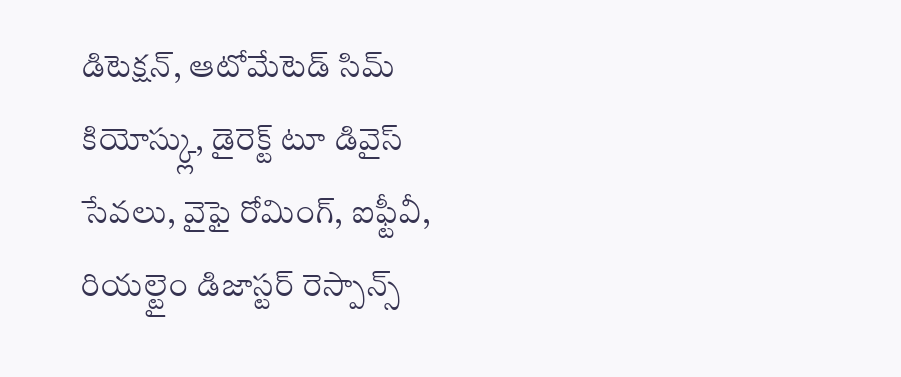డిటెక్షన్, ఆటోమేటెడ్ సిమ్ కియోస్క్లు, డైరెక్ట్ టూ డివైస్ సేవలు, వైఫై రోమింగ్, ఐఫ్టీవీ, రియల్టైం డిజాస్టర్ రెస్పాన్స్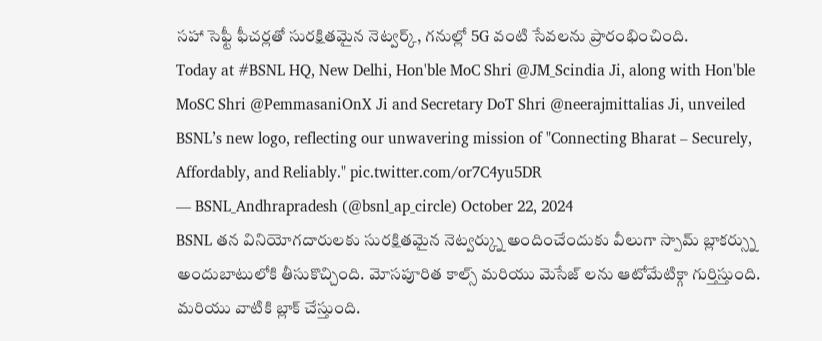సహా సెఫ్టీ ఫీచర్లతో సురక్షితమైన నెట్వర్క్, గనుల్లో 5G వంటి సేవలను ప్రారంభించింది.
Today at #BSNL HQ, New Delhi, Hon'ble MoC Shri @JM_Scindia Ji, along with Hon'ble MoSC Shri @PemmasaniOnX Ji and Secretary DoT Shri @neerajmittalias Ji, unveiled BSNL’s new logo, reflecting our unwavering mission of "Connecting Bharat – Securely, Affordably, and Reliably." pic.twitter.com/or7C4yu5DR
— BSNL_Andhrapradesh (@bsnl_ap_circle) October 22, 2024
BSNL తన వినియోగదారులకు సురక్షితమైన నెట్వర్క్ను అందించేందుకు వీలుగా స్పామ్ బ్లాకర్స్ను అందుబాటులోకి తీసుకొచ్చింది. మోసపూరిత కాల్స్ మరియు మెసేజ్ లను ఆటోమేటిక్గా గుర్తిస్తుంది. మరియు వాటికి బ్లాక్ చేస్తుంది.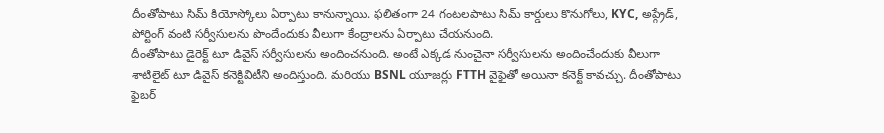దీంతోపాటు సిమ్ కియోస్కోలు ఏర్పాటు కానున్నాయి. ఫలితంగా 24 గంటలపాటు సిమ్ కార్డులు కొనుగోలు, KYC, అప్గ్రేడ్, పోర్టింగ్ వంటి సర్వీసులను పొందేందుకు వీలుగా కేంద్రాలను ఏర్పాటు చేయనుంది.
దీంతోపాటు డైరెక్ట్ టూ డివైస్ సర్వీసులను అందించనుంది. అంటే ఎక్కడ నుంచైనా సర్వీసులను అందించేందుకు వీలుగా శాటిలైట్ టూ డివైస్ కనెక్టివిటీని అందిస్తుంది. మరియు BSNL యూజర్లు FTTH వైఫైతో అయినా కనెక్ట్ కావచ్చు. దీంతోపాటు ఫైబర్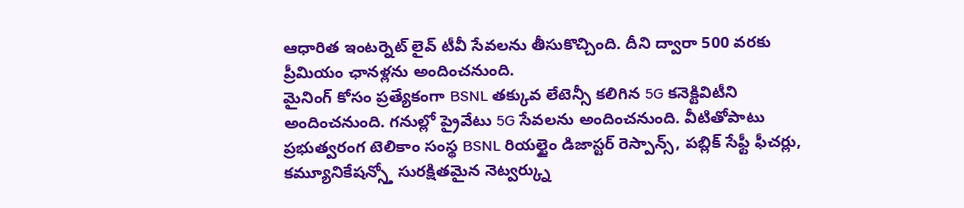ఆధారిత ఇంటర్నెట్ లైవ్ టీవీ సేవలను తీసుకొచ్చింది. దీని ద్వారా 500 వరకు ప్రీమియం ఛానళ్లను అందించనుంది.
మైనింగ్ కోసం ప్రత్యేకంగా BSNL తక్కువ లేటెన్సీ కలిగిన 5G కనెక్టివిటీని అందించనుంది. గనుల్లో ప్రైవేటు 5G సేవలను అందించనుంది. వీటితోపాటు ప్రభుత్వరంగ టెలికాం సంస్థ BSNL రియల్టైం డిజాస్టర్ రెస్పాన్స్, పబ్లిక్ సేఫ్టీ ఫీచర్లు, కమ్యూనికేషన్స్తో సురక్షితమైన నెట్వర్క్ను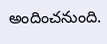అందించనుంది.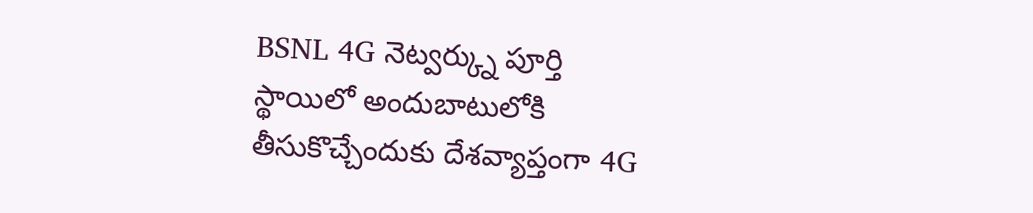BSNL 4G నెట్వర్క్ను పూర్తి స్థాయిలో అందుబాటులోకి తీసుకొచ్చేందుకు దేశవ్యాప్తంగా 4G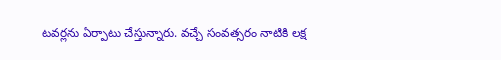టవర్లను ఏర్పాటు చేస్తున్నారు. వచ్చే సంవత్సరం నాటికి లక్ష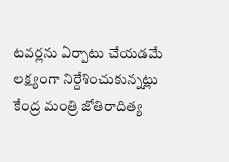టవర్లను ఏర్పాటు చేయడమే లక్ష్యంగా నిర్దేశించుకున్నట్లు కేంద్ర మంత్రి జోతిరాదిత్య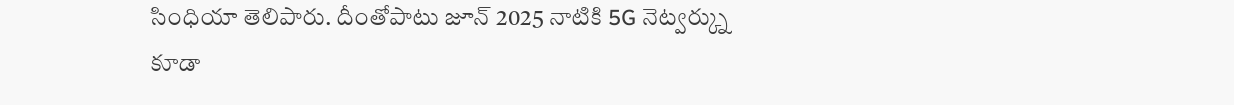సింధియా తెలిపారు. దీంతోపాటు జూన్ 2025 నాటికి 5G నెట్వర్క్ను కూడా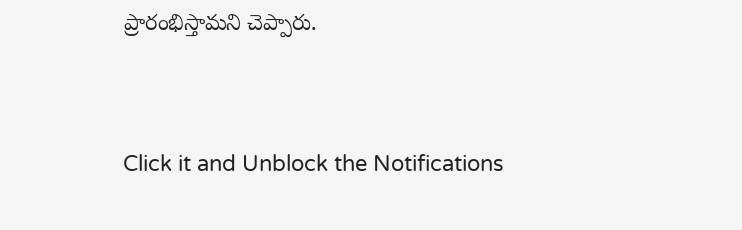ప్రారంభిస్తామని చెప్పారు.


Click it and Unblock the Notifications